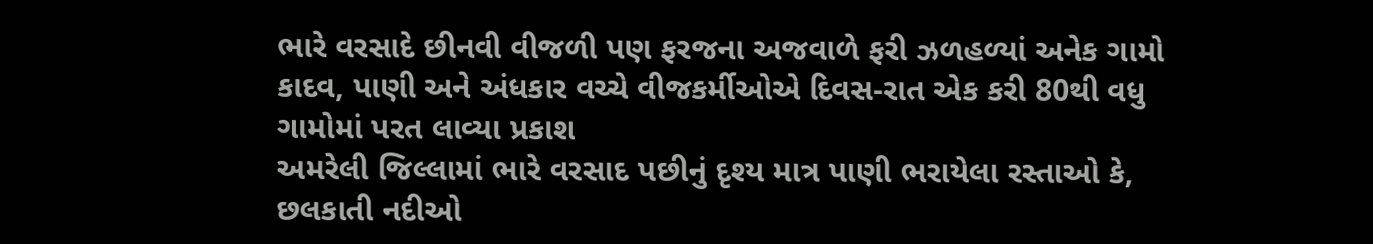ભારે વરસાદે છીનવી વીજળી પણ ફરજના અજવાળે ફરી ઝળહળ્યાં અનેક ગામો
કાદવ, પાણી અને અંધકાર વચ્ચે વીજકર્મીઓએ દિવસ-રાત એક કરી 80થી વધુ ગામોમાં પરત લાવ્યા પ્રકાશ
અમરેલી જિલ્લામાં ભારે વરસાદ પછીનું દૃશ્ય માત્ર પાણી ભરાયેલા રસ્તાઓ કે, છલકાતી નદીઓ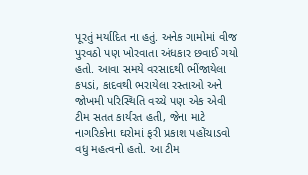પૂરતું મર્યાદિત ના હતું. અનેક ગામોમાં વીજ પુરવઠો પણ ખોરવાતા અંધકાર છવાઈ ગયો હતો. આવા સમયે વરસાદથી ભીંજાયેલા કપડાં, કાદવથી ભરાયેલા રસ્તાઓ અને જોખમી પરિસ્થિતિ વચ્ચે પણ એક એવી ટીમ સતત કાર્યરત હતી, જેના માટે નાગરિકોના ઘરોમાં ફરી પ્રકાશ પહોંચાડવો વધુ મહત્વનો હતો. આ ટીમ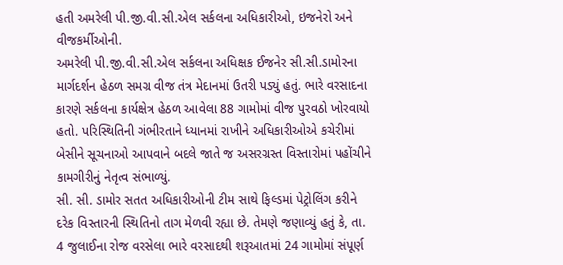હતી અમરેલી પી.જી.વી.સી.એલ સર્કલના અધિકારીઓ, ઇજનેરો અને વીજકર્મીઓની.
અમરેલી પી.જી.વી.સી.એલ સર્કલના અધિક્ષક ઈજનેર સી.સી.ડામોરના માર્ગદર્શન હેઠળ સમગ્ર વીજ તંત્ર મેદાનમાં ઉતરી પડ્યું હતું. ભારે વરસાદના કારણે સર્કલના કાર્યક્ષેત્ર હેઠળ આવેલા 88 ગામોમાં વીજ પુરવઠો ખોરવાયો હતો. પરિસ્થિતિની ગંભીરતાને ધ્યાનમાં રાખીને અધિકારીઓએ કચેરીમાં બેસીને સૂચનાઓ આપવાને બદલે જાતે જ અસરગ્રસ્ત વિસ્તારોમાં પહોંચીને કામગીરીનું નેતૃત્વ સંભાળ્યું.
સી. સી. ડામોર સતત અધિકારીઓની ટીમ સાથે ફિલ્ડમાં પેટ્રોલિંગ કરીને દરેક વિસ્તારની સ્થિતિનો તાગ મેળવી રહ્યા છે. તેમણે જણાવ્યું હતું કે, તા. 4 જુલાઈના રોજ વરસેલા ભારે વરસાદથી શરૂઆતમાં 24 ગામોમાં સંપૂર્ણ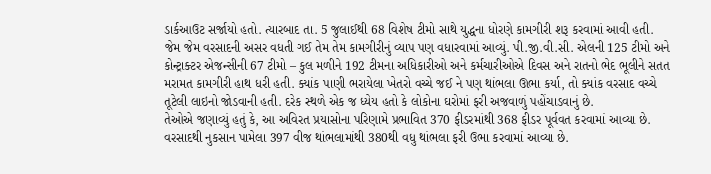ડાર્કઆઉટ સર્જાયો હતો. ત્યારબાદ તા. 5 જુલાઈથી 68 વિશેષ ટીમો સાથે યુદ્ધના ધોરણે કામગીરી શરૂ કરવામાં આવી હતી.
જેમ જેમ વરસાદની અસર વધતી ગઈ તેમ તેમ કામગીરીનું વ્યાપ પણ વધારવામાં આવ્યું. પી.જી.વી.સી. એલની 125 ટીમો અને કોન્ટ્રાક્ટર એજન્સીની 67 ટીમો – કુલ મળીને 192 ટીમના અધિકારીઓ અને કર્મચારીઓએ દિવસ અને રાતનો ભેદ ભૂલીને સતત મરામત કામગીરી હાથ ધરી હતી. ક્યાંક પાણી ભરાયેલા ખેતરો વચ્ચે જઈ ને પણ થાંભલા ઊભા કર્યા, તો ક્યાંક વરસાદ વચ્ચે તૂટેલી લાઇનો જોડવાની હતી. દરેક સ્થળે એક જ ધ્યેય હતો કે લોકોના ઘરોમાં ફરી અજવાળું પહોંચાડવાનું છે.
તેઓએ જણાવ્યું હતું કે, આ અવિરત પ્રયાસોના પરિણામે પ્રભાવિત 370 ફીડરમાંથી 368 ફીડર પૂર્વવત કરવામાં આવ્યા છે. વરસાદથી નુકસાન પામેલા 397 વીજ થાંભલામાંથી 380થી વધુ થાંભલા ફરી ઉભા કરવામાં આવ્યા છે.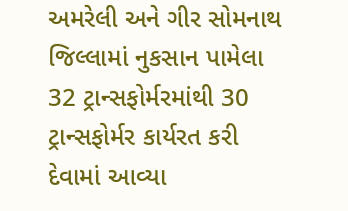અમરેલી અને ગીર સોમનાથ જિલ્લામાં નુકસાન પામેલા 32 ટ્રાન્સફોર્મરમાંથી 30 ટ્રાન્સફોર્મર કાર્યરત કરી દેવામાં આવ્યા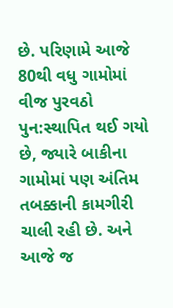છે. પરિણામે આજે 80થી વધુ ગામોમાં વીજ પુરવઠો પુન:સ્થાપિત થઈ ગયો છે, જ્યારે બાકીના ગામોમાં પણ અંતિમ તબક્કાની કામગીરી ચાલી રહી છે. અને આજે જ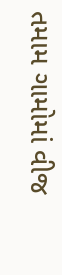તમામ ગામોમાં વીજ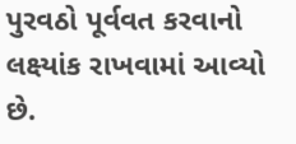પુરવઠો પૂર્વવત કરવાનો લક્ષ્યાંક રાખવામાં આવ્યો છે.